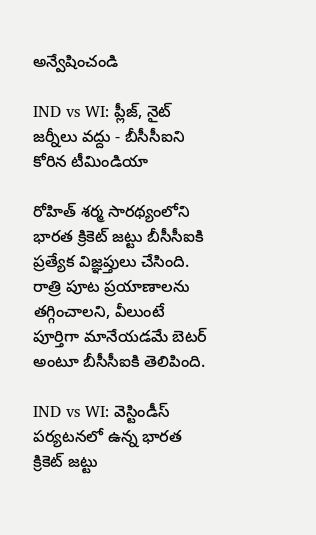అన్వేషించండి

IND vs WI: ప్లీజ్, నైట్ జర్నీలు వద్దు - బీసీసీఐని కోరిన టీమిండియా

రోహిత్ శర్మ సారథ్యంలోని భారత క్రికెట్ జట్టు బీసీసీఐ‌కి ప్రత్యేక విజ్ఞప్తులు చేసింది. రాత్రి పూట ప్రయాణాలను తగ్గించాలని, వీలుంటే పూర్తిగా మానేయడమే బెటర్ అంటూ బీసీసీఐకి తెలిపింది.

IND vs WI: వెస్టిండీస్ పర్యటనలో ఉన్న భారత క్రికెట్ జట్టు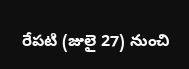రేపటి (జులై 27) నుంచి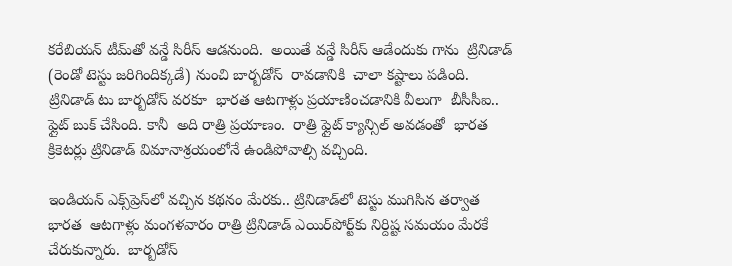కరేబియన్ టీమ్‌తో వన్డే సిరీస్ ఆడనుంది.  అయితే వన్డే సిరీస్ ఆడేందుకు గాను  ట్రినిడాడ్ (రెండో టెస్టు జరిగిందిక్కడే) నుంచి బార్బడోస్  రావడానికి  చాలా కష్టాలు పడింది.   ట్రినిడాడ్ టు బార్బడోస్ వరకూ  భారత ఆటగాళ్లు ప్రయాణించడానికి వీలుగా  బీసీసీఐ..   ఫ్లైట్ బుక్ చేసింది. కానీ  అది రాత్రి ప్రయాణం.  రాత్రి ఫ్లైట్ క్యాన్సిల్ అవడంతో  భారత క్రికెటర్లు ట్రినిడాడ్ విమానాశ్రయంలోనే ఉండిపోవాల్సి వచ్చింది.

ఇండియన్ ఎక్స్‌ప్రెస్‌లో వచ్చిన కథనం మేరకు.. ట్రినిడాడ్‌లో టెస్టు ముగిసిన తర్వాత  భారత  ఆటగాళ్లు మంగళవారం రాత్రి ట్రినిడాడ్ ఎయిర్‌పోర్ట్‌కు నిర్దిష్ట సమయం మేరకే  చేరుకున్నారు.  బార్బడోస్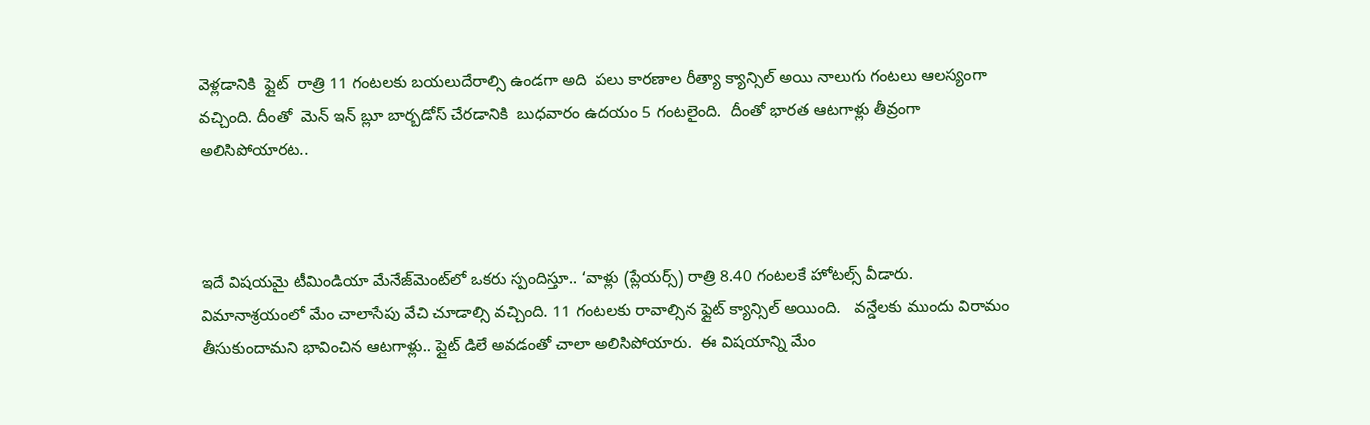వెళ్లడానికి  ఫ్లైట్  రాత్రి 11 గంటలకు బయలుదేరాల్సి ఉండగా అది  పలు కారణాల రీత్యా క్యాన్సిల్ అయి నాలుగు గంటలు ఆలస్యంగా వచ్చింది. దీంతో  మెన్ ఇన్ బ్లూ బార్బడోస్ చేరడానికి  బుధవారం ఉదయం 5 గంటలైంది.  దీంతో భారత ఆటగాళ్లు తీవ్రంగా అలిసిపోయారట..



ఇదే విషయమై టీమిండియా మేనేజ్‌మెంట్‌‌లో ఒకరు స్పందిస్తూ.. ‘వాళ్లు (ప్లేయర్స్) రాత్రి 8.40 గంటలకే హోటల్స్ వీడారు.  విమానాశ్రయంలో మేం చాలాసేపు వేచి చూడాల్సి వచ్చింది. 11 గంటలకు రావాల్సిన ఫ్లైట్ క్యాన్సిల్ అయింది.   వన్డేలకు ముందు విరామం తీసుకుందామని భావించిన ఆటగాళ్లు.. ప్లైట్ డిలే అవడంతో చాలా అలిసిపోయారు.  ఈ విషయాన్ని మేం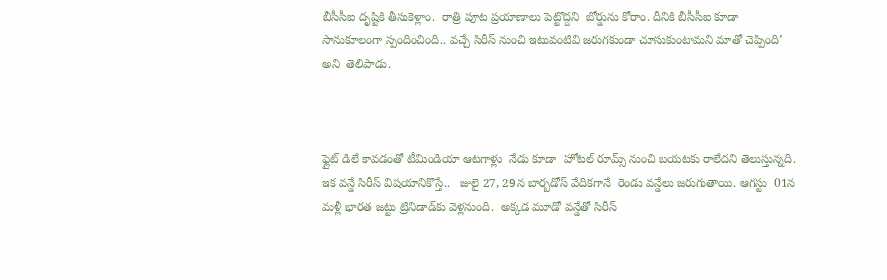బీసీసీఐ దృష్టికి తీసుకెళ్లాం.  రాత్రి పూట ప్రయాణాలు పెట్టొద్దని  బోర్డును కోరాం. దీనికి బీసీసీఐ కూడా సానుకూలంగా స్పందించింది.. వచ్చే సిరీస్ నుంచి ఇటువంటివి జరుగకుండా చూసుకుంటామని మాతో చెప్పింది’ అని  తెలిపాడు.



ఫ్లైట్ డిలే కావడంతో టీమిండియా ఆటగాళ్లు  నేడు కూడా  హోటల్ రూమ్స్ నుంచి బయటకు రాలేదని తెలుస్తున్నది. ఇక వన్డే సిరీస్ విషయానికొస్తే..   జులై 27, 29న బార్బడోస్ వేదికగానే  రెండు వన్డేలు జరుగుతాయి. ఆగస్టు  01న  మళ్లీ భారత జట్టు ట్రినిడాడ్‌కు వెళ్లనుంది.  అక్కడ మూడో వన్డేతో సిరీస్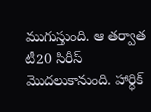ముగుస్తుంది. ఆ తర్వాత టీ20 సిరీస్ మొదలుకానుంది. హార్ధిక్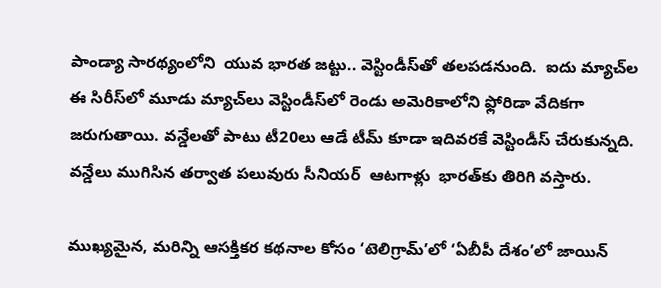పాండ్యా సారథ్యంలోని  యువ భారత జట్టు.. వెస్టిండీస్‌తో తలపడనుంది.  ఐదు మ్యాచ్‌ల ఈ సిరీస్‌లో మూడు మ్యాచ్‌లు వెస్టిండీస్‌లో రెండు అమెరికాలోని ఫ్లోరిడా వేదికగా జరుగుతాయి. వన్డేలతో పాటు టీ20లు ఆడే టీమ్ కూడా ఇదివరకే వెస్టిండీస్ చేరుకున్నది.  వన్డేలు ముగిసిన తర్వాత పలువురు సీనియర్  ఆటగాళ్లు  భారత్‌కు తిరిగి వస్తారు.

ముఖ్యమైన, మరిన్ని ఆసక్తికర కథనాల కోసం ‘టెలిగ్రామ్’లో ‘ఏబీపీ దేశం’లో జాయిన్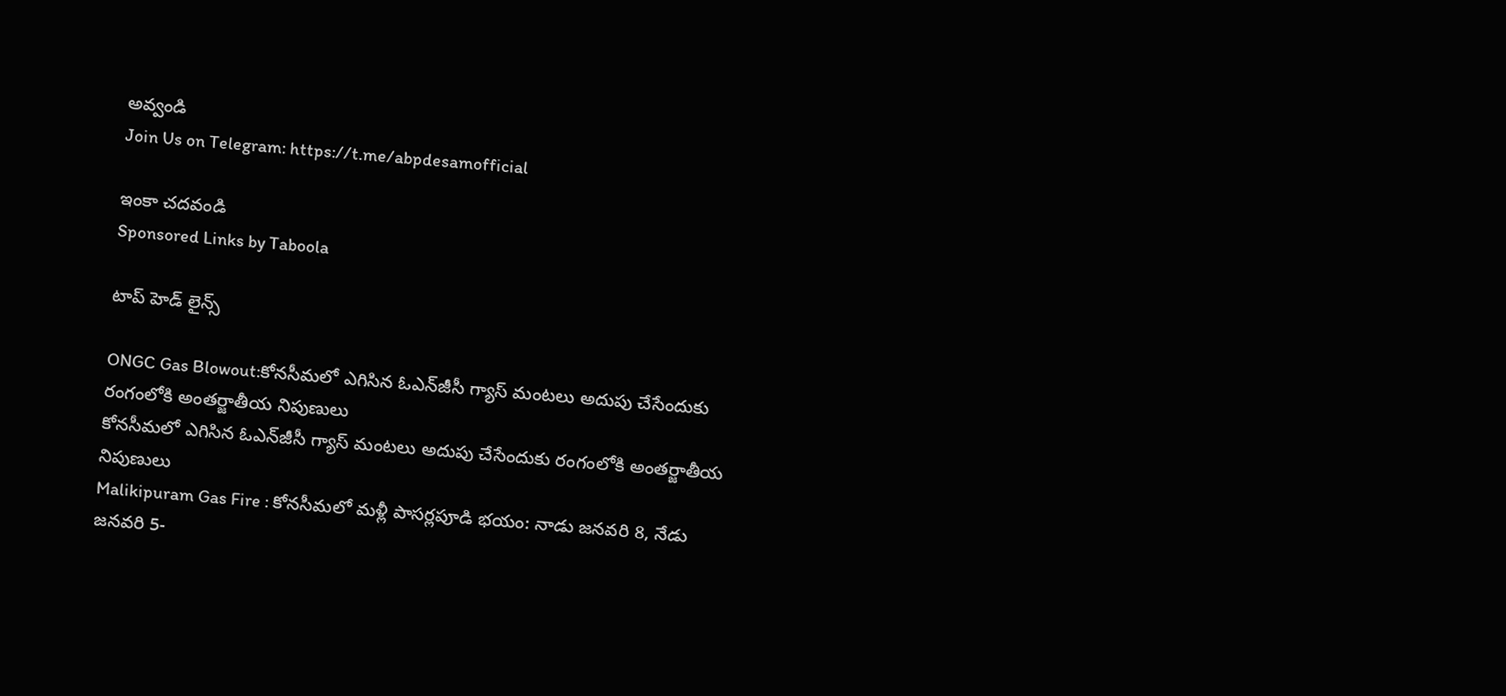అవ్వండి
Join Us on Telegram: https://t.me/abpdesamofficial

ఇంకా చదవండి
Sponsored Links by Taboola

టాప్ హెడ్ లైన్స్

ONGC Gas Blowout:కోనసీమలో ఎగిసిన ఓఎన్‌జీసీ గ్యాస్‌ మంటలు అదుపు చేసేందుకు రంగంలోకి అంతర్జాతీయ నిపుణులు
కోనసీమలో ఎగిసిన ఓఎన్‌జీసీ గ్యాస్‌ మంటలు అదుపు చేసేందుకు రంగంలోకి అంతర్జాతీయ నిపుణులు
Malikipuram Gas Fire : కోనసీమలో మళ్లీ పాసర్లపూడి భయం: నాడు జనవరి 8, నేడు జనవరి 5-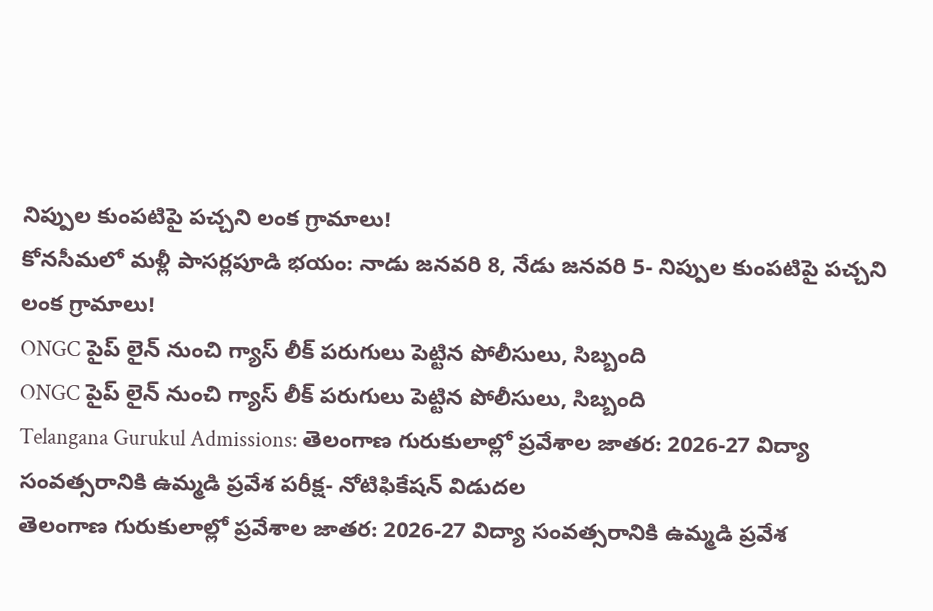నిప్పుల కుంపటిపై పచ్చని లంక గ్రామాలు!
కోనసీమలో మళ్లీ పాసర్లపూడి భయం: నాడు జనవరి 8, నేడు జనవరి 5- నిప్పుల కుంపటిపై పచ్చని లంక గ్రామాలు!
ONGC పైప్ లైన్ నుంచి గ్యాస్ లీక్ పరుగులు పెట్టిన పోలీసులు, సిబ్బంది
ONGC పైప్ లైన్ నుంచి గ్యాస్ లీక్ పరుగులు పెట్టిన పోలీసులు, సిబ్బంది
Telangana Gurukul Admissions: తెలంగాణ గురుకులాల్లో ప్రవేశాల జాతర: 2026-27 విద్యా సంవత్సరానికి ఉమ్మడి ప్రవేశ పరీక్ష- నోటిఫికేషన్ విడుదల
తెలంగాణ గురుకులాల్లో ప్రవేశాల జాతర: 2026-27 విద్యా సంవత్సరానికి ఉమ్మడి ప్రవేశ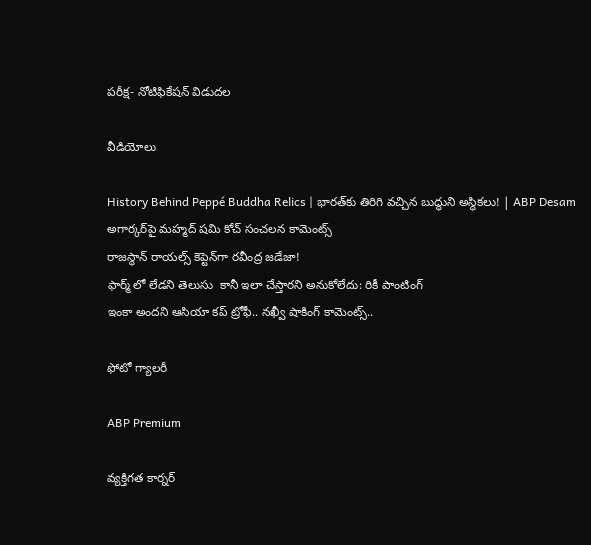పరీక్ష- నోటిఫికేషన్ విడుదల

వీడియోలు

History Behind Peppé Buddha Relics | భారత్‌కు తిరిగి వచ్చిన బుద్ధుని అస్థికలు! | ABP Desam
అగార్కర్‌పై మహ్మద్ షమి కోచ్ సంచలన కామెంట్స్
రాజస్థాన్ రాయల్స్ కెప్టెన్‌గా రవీంద్ర జడేజా!
ఫార్మ్ లో లేడని తెలుసు  కానీ ఇలా చేస్తారని అనుకోలేదు: రికీ పాంటింగ్
ఇంకా అందని ఆసియా కప్ ట్రోఫీ.. నఖ్వీ షాకింగ్ కామెంట్స్..

ఫోటో గ్యాలరీ

ABP Premium

వ్యక్తిగత కార్నర్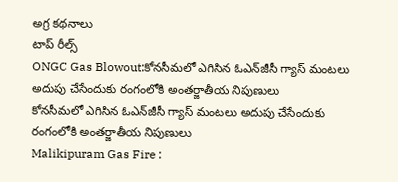అగ్ర కథనాలు
టాప్ రీల్స్
ONGC Gas Blowout:కోనసీమలో ఎగిసిన ఓఎన్‌జీసీ గ్యాస్‌ మంటలు అదుపు చేసేందుకు రంగంలోకి అంతర్జాతీయ నిపుణులు
కోనసీమలో ఎగిసిన ఓఎన్‌జీసీ గ్యాస్‌ మంటలు అదుపు చేసేందుకు రంగంలోకి అంతర్జాతీయ నిపుణులు
Malikipuram Gas Fire :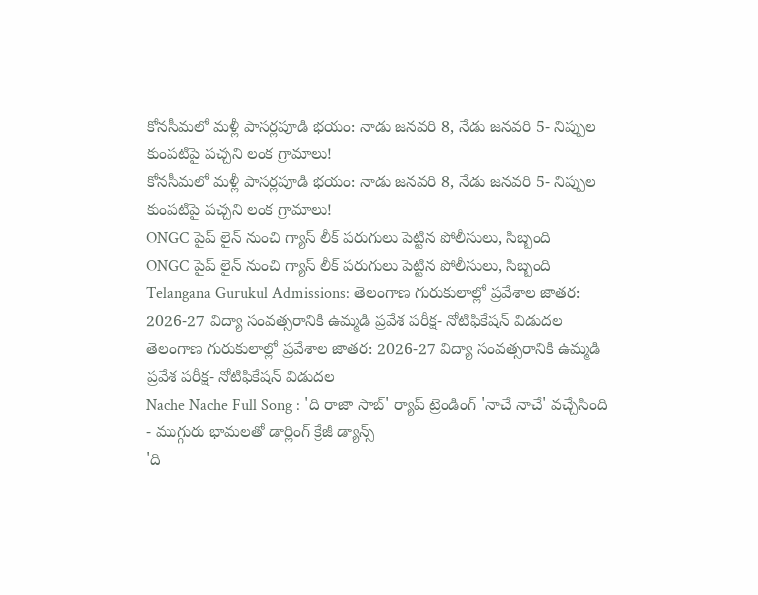కోనసీమలో మళ్లీ పాసర్లపూడి భయం: నాడు జనవరి 8, నేడు జనవరి 5- నిప్పుల కుంపటిపై పచ్చని లంక గ్రామాలు!
కోనసీమలో మళ్లీ పాసర్లపూడి భయం: నాడు జనవరి 8, నేడు జనవరి 5- నిప్పుల కుంపటిపై పచ్చని లంక గ్రామాలు!
ONGC పైప్ లైన్ నుంచి గ్యాస్ లీక్ పరుగులు పెట్టిన పోలీసులు, సిబ్బంది
ONGC పైప్ లైన్ నుంచి గ్యాస్ లీక్ పరుగులు పెట్టిన పోలీసులు, సిబ్బంది
Telangana Gurukul Admissions: తెలంగాణ గురుకులాల్లో ప్రవేశాల జాతర: 2026-27 విద్యా సంవత్సరానికి ఉమ్మడి ప్రవేశ పరీక్ష- నోటిఫికేషన్ విడుదల
తెలంగాణ గురుకులాల్లో ప్రవేశాల జాతర: 2026-27 విద్యా సంవత్సరానికి ఉమ్మడి ప్రవేశ పరీక్ష- నోటిఫికేషన్ విడుదల
Nache Nache Full Song : 'ది రాజా సాబ్' ర్యాప్ ట్రెండింగ్ 'నాచే నాచే' వచ్చేసింది - ముగ్గురు భామలతో డార్లింగ్ క్రేజీ డ్యాన్స్
'ది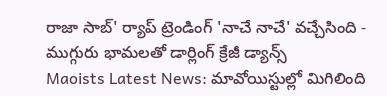రాజా సాబ్' ర్యాప్ ట్రెండింగ్ 'నాచే నాచే' వచ్చేసింది - ముగ్గురు భామలతో డార్లింగ్ క్రేజీ డ్యాన్స్
Maoists Latest News: మావోయిస్టుల్లో మిగిలింది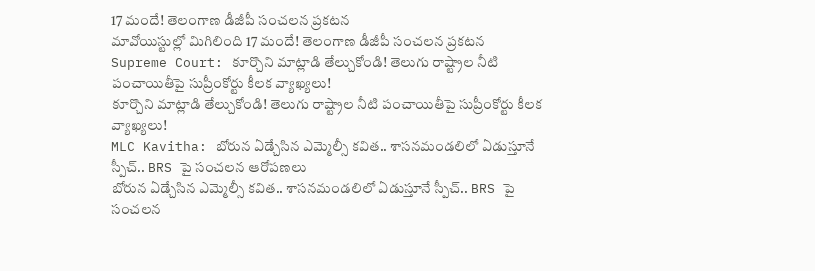17 మందే! తెలంగాణ డీజీపీ సంచలన ప్రకటన
మావోయిస్టుల్లో మిగిలింది 17 మందే! తెలంగాణ డీజీపీ సంచలన ప్రకటన
Supreme Court: కూర్చొని మాట్లాడి తేల్చుకోండి! తెలుగు రాష్ట్రాల నీటి పంచాయితీపై సుప్రీంకోర్టు కీలక వ్యాఖ్యలు!
కూర్చొని మాట్లాడి తేల్చుకోండి! తెలుగు రాష్ట్రాల నీటి పంచాయితీపై సుప్రీంకోర్టు కీలక వ్యాఖ్యలు!
MLC Kavitha: బోరున ఏడ్చేసిన ఎమ్మెల్సీ కవిత.. శాసనమండలిలో ఏడుస్తూనే స్పీచ్.. BRS పై సంచలన ఆరోపణలు
బోరున ఏడ్చేసిన ఎమ్మెల్సీ కవిత.. శాసనమండలిలో ఏడుస్తూనే స్పీచ్.. BRS పై సంచలన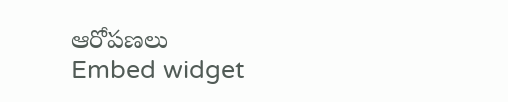ఆరోపణలు
Embed widget